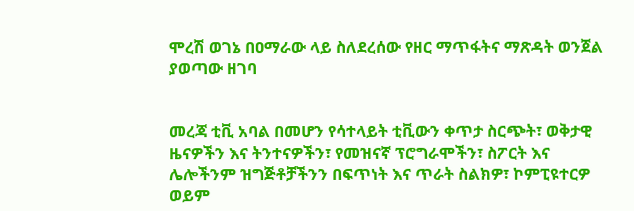ሞረሽ ወገኔ በዐማራው ላይ ስለደረሰው የዘር ማጥፋትና ማጽዳት ወንጀል ያወጣው ዘገባ


መረጃ ቲቪ አባል በመሆን የሳተላይት ቲቪውን ቀጥታ ስርጭት፣ ወቅታዊ ዜናዎችን እና ትንተናዎችን፣ የመዝናኛ ፕሮግራሞችን፣ ስፖርት እና ሌሎችንም ዝግጅቶቻችንን በፍጥነት እና ጥራት ስልክዎ፣ ኮምፒዩተርዎ ወይም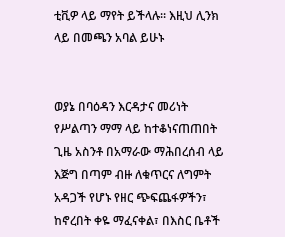ቲቪዎ ላይ ማየት ይችላሉ። እዚህ ሊንክ ላይ በመጫን አባል ይሁኑ


ወያኔ በባዕዳን እርዳታና መሪነት የሥልጣን ማማ ላይ ከተቆነናጠጠበት ጊዜ አስንቶ በአማራው ማሕበረሰብ ላይ እጅግ በጣም ብዙ ለቁጥርና ለግምት አዳጋች የሆኑ የዘር ጭፍጨፋዎችን፣ ከኖረበት ቀዬ ማፈናቀል፣ በእስር ቤቶች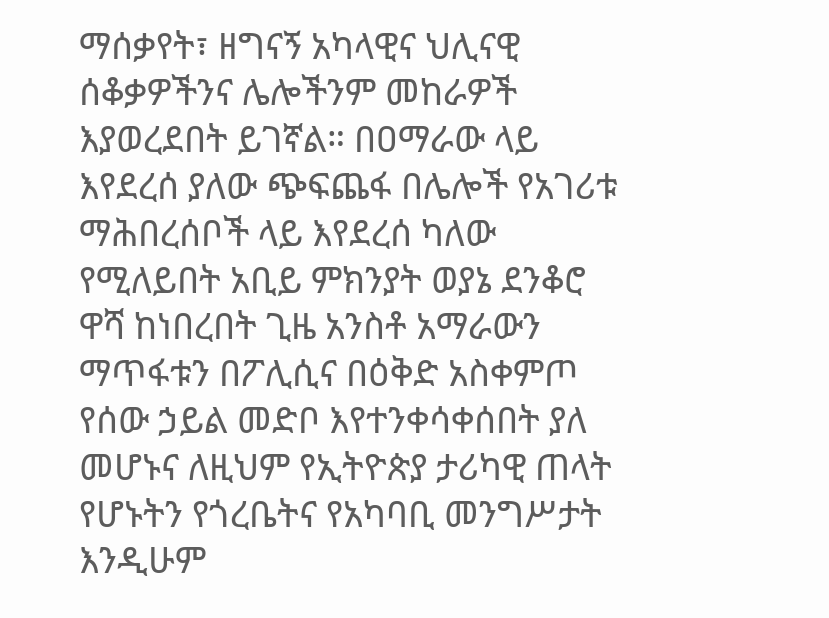ማሰቃየት፣ ዘግናኝ አካላዊና ህሊናዊ ሰቆቃዎችንና ሌሎችንም መከራዎች እያወረደበት ይገኛል። በዐማራው ላይ እየደረሰ ያለው ጭፍጨፋ በሌሎች የአገሪቱ ማሕበረሰቦች ላይ እየደረሰ ካለው የሚለይበት አቢይ ምክንያት ወያኔ ደንቆሮ ዋሻ ከነበረበት ጊዜ አንስቶ አማራውን ማጥፋቱን በፖሊሲና በዕቅድ አስቀምጦ የሰው ኃይል መድቦ እየተንቀሳቀሰበት ያለ መሆኑና ለዚህም የኢትዮጵያ ታሪካዊ ጠላት የሆኑትን የጎረቤትና የአካባቢ መንግሥታት እንዲሁም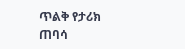ጥልቅ የታሪክ ጠባሳ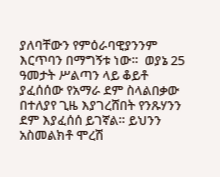ያለባቸውን የምዕራባዊያንንም እርጥባን በማግኝቱ ነው።  ወያኔ 25 ዓመታት ሥልጣን ላይ ቆይቶ ያፈሰሰው የአማራ ደም ስላልበቃው በተለያየ ጊዜ እያገረሸበት የንጹሃንን ደም እያፈሰሰ ይገኛል። ይህንን አስመልክቶ ሞረሽ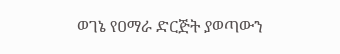ወገኔ የዐማራ ድርጅት ያወጣውን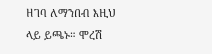ዘገባ ለማንበብ እዚህ ላይ ይጫኑ። ሞረሽ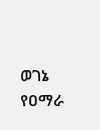ወገኔ የዐማራ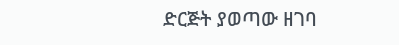ድርጅት ያወጣው ዘገባ